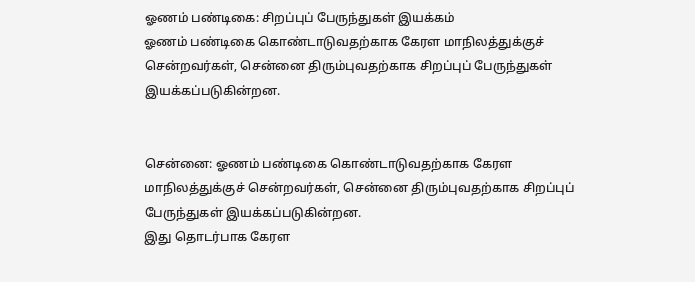ஓணம் பண்டிகை: சிறப்புப் பேருந்துகள் இயக்கம்
ஓணம் பண்டிகை கொண்டாடுவதற்காக கேரள மாநிலத்துக்குச் சென்றவர்கள், சென்னை திரும்புவதற்காக சிறப்புப் பேருந்துகள் இயக்கப்படுகின்றன.


சென்னை: ஓணம் பண்டிகை கொண்டாடுவதற்காக கேரள மாநிலத்துக்குச் சென்றவர்கள், சென்னை திரும்புவதற்காக சிறப்புப் பேருந்துகள் இயக்கப்படுகின்றன.
இது தொடர்பாக கேரள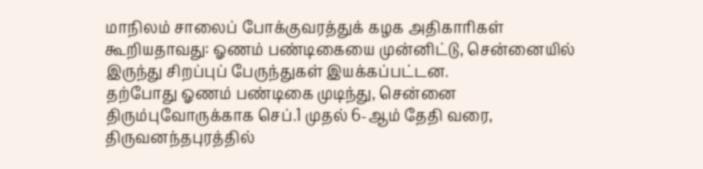மாநிலம் சாலைப் போக்குவரத்துக் கழக அதிகாரிகள் கூறியதாவது: ஓணம் பண்டிகையை முன்னிட்டு, சென்னையில் இருந்து சிறப்புப் பேருந்துகள் இயக்கப்பட்டன.
தற்போது ஓணம் பண்டிகை முடிந்து, சென்னை திரும்புவோருக்காக செப்.1 முதல் 6-ஆம் தேதி வரை, திருவனந்தபுரத்தில்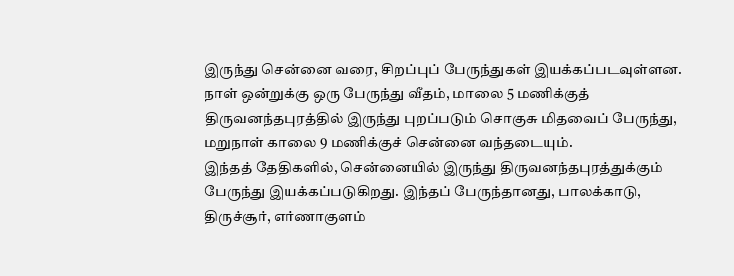இருந்து சென்னை வரை, சிறப்புப் பேருந்துகள் இயக்கப்படவுள்ளன. நாள் ஒன்றுக்கு ஒரு பேருந்து வீதம், மாலை 5 மணிக்குத் திருவனந்தபுரத்தில் இருந்து புறப்படும் சொகுசு மிதவைப் பேருந்து, மறுநாள் காலை 9 மணிக்குச் சென்னை வந்தடையும்.
இந்தத் தேதிகளில், சென்னையில் இருந்து திருவனந்தபுரத்துக்கும் பேருந்து இயக்கப்படுகிறது. இந்தப் பேருந்தானது, பாலக்காடு, திருச்சூர், எர்ணாகுளம்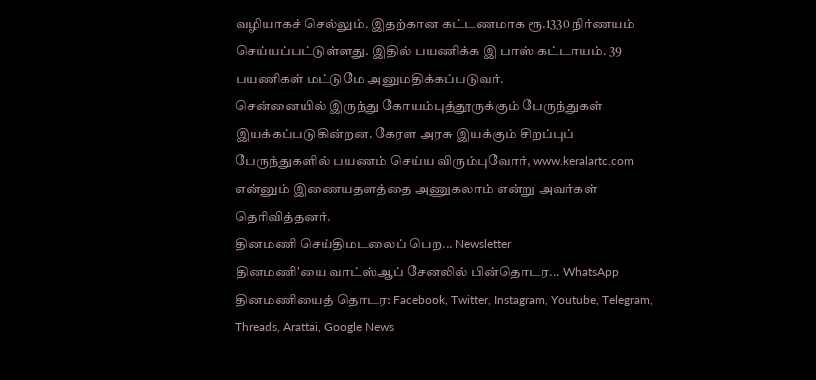வழியாகச் செல்லும். இதற்கான கட்டணமாக ரூ.1330 நிர்ணயம் செய்யப்பட்டுள்ளது. இதில் பயணிக்க இ பாஸ் கட்டாயம். 39 பயணிகள் மட்டுமே அனுமதிக்கப்படுவர்.
சென்னையில் இருந்து கோயம்புத்தூருக்கும் பேருந்துகள் இயக்கப்படுகின்றன. கேரள அரசு இயக்கும் சிறப்புப் பேருந்துகளில் பயணம் செய்ய விரும்புவோர், www.keralartc.com என்னும் இணையதளத்தை அணுகலாம் என்று அவர்கள் தெரிவித்தனர்.
தினமணி செய்திமடலைப் பெற... Newsletter
தினமணி'யை வாட்ஸ்ஆப் சேனலில் பின்தொடர... WhatsApp
தினமணியைத் தொடர: Facebook, Twitter, Instagram, Youtube, Telegram, Threads, Arattai, Google News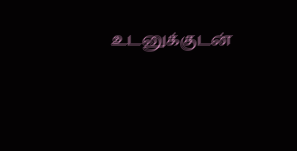உடனுக்குடன்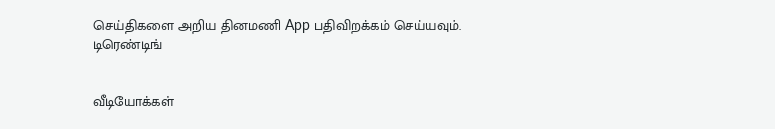செய்திகளை அறிய தினமணி App பதிவிறக்கம் செய்யவும்.
டிரெண்டிங்


வீடியோக்கள்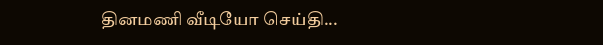தினமணி வீடியோ செய்தி...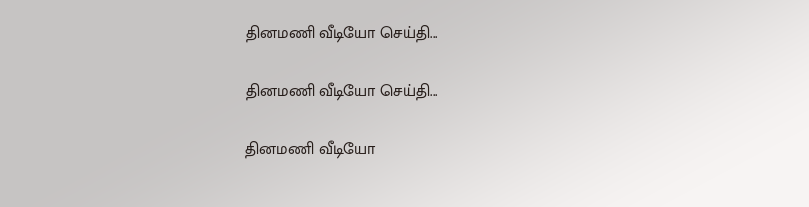தினமணி வீடியோ செய்தி...

தினமணி வீடியோ செய்தி...

தினமணி வீடியோ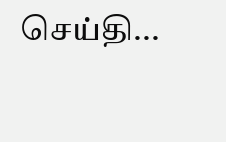செய்தி...